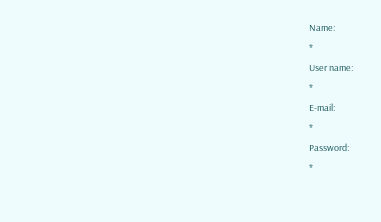Name:
*
User name:
*
E-mail:
*
Password:
*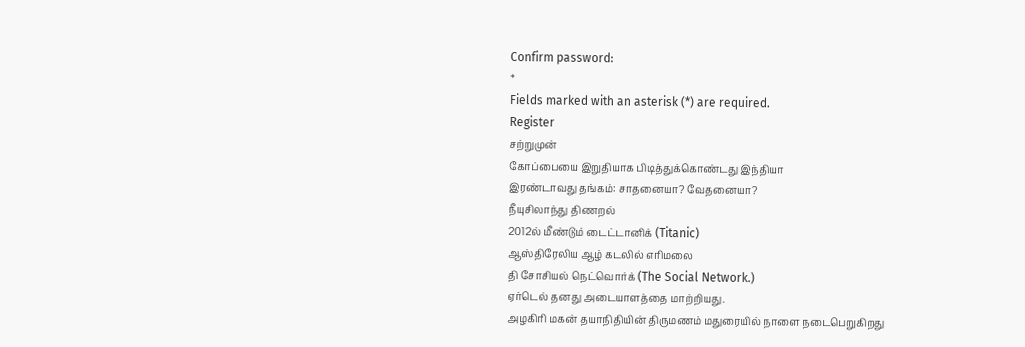Confirm password:
*
Fields marked with an asterisk (*) are required.
Register
சற்றுமுன்
கோப்பையை இறுதியாக பிடித்துக்கொண்டது இந்தியா
இரண்டாவது தங்கம்: சாதனையா? வேதனையா?
நீயுசிலாந்து திணறல்
2012ல் மீண்டும் டைட்டானிக் (Titanic)
ஆஸ்திரேலிய ஆழ் கடலில் எரிமலை
தி சோசியல் நெட்வொர்க் (The Social Network.)
ஏர்டெல் தனது அடையாளத்தை மாற்றியது.
அழகிரி மகன் தயாநிதியின் திருமணம் மதுரையில் நாளை நடைபெறுகிறது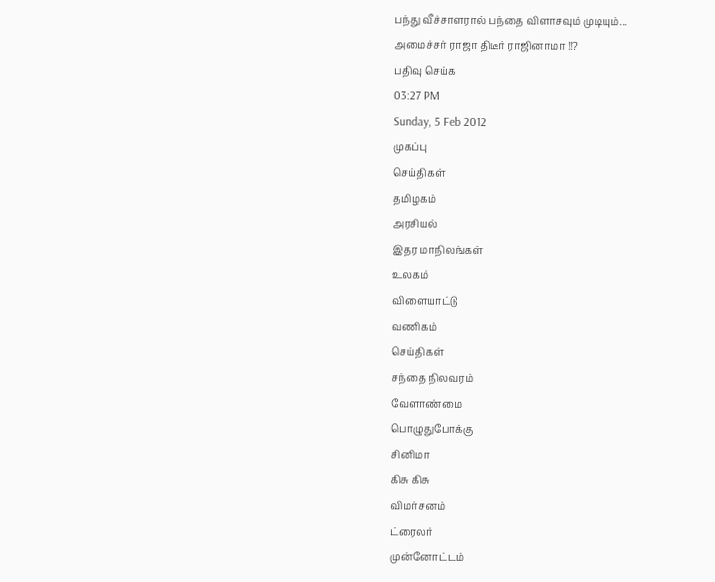பந்து வீச்சாளரால் பந்தை விளாசவும் முடியும்...
அமைச்சர் ராஜா திடீர் ராஜினாமா !!?
பதிவு செய்க
03:27 PM
Sunday, 5 Feb 2012
முகப்பு
செய்திகள்
தமிழகம்
அரசியல்
இதர மாநிலங்கள்
உலகம்
விளையாட்டு
வணிகம்
செய்திகள்
சந்தை நிலவரம்
வேளாண்மை
பொழுதுபோக்கு
சினிமா
கிசு கிசு
விமர்சனம்
ட்ரைலர்
முன்னோட்டம்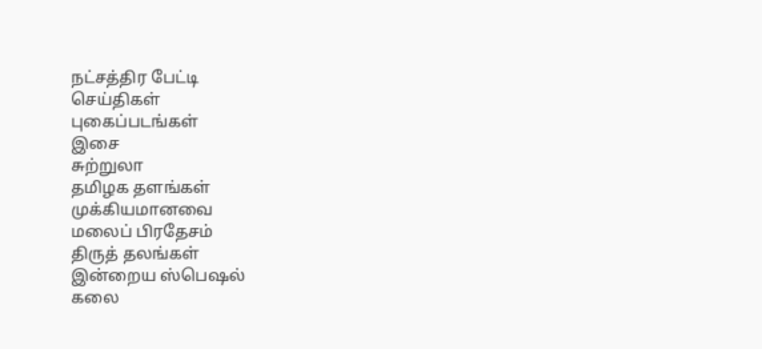நட்சத்திர பேட்டி
செய்திகள்
புகைப்படங்கள்
இசை
சுற்றுலா
தமிழக தளங்கள்
முக்கியமானவை
மலைப் பிரதேசம்
திருத் தலங்கள்
இன்றைய ஸ்பெஷல்
கலை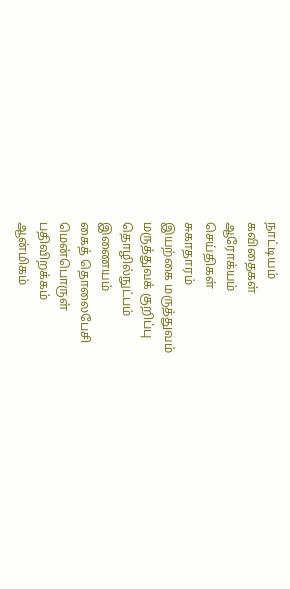நாட்டியம்
கவிதைகள்
ஆரோக்யம்
செய்திகள்
சுகாதாரம்
இயற்கை மருத்துவம்
மருத்துவக் குறிப்பு
தொழில்நுட்பம்
இணையம்
கைத் தொலைபேசி
மென்பொருள்
பதிவிறக்கம்
ஆன்மிகம்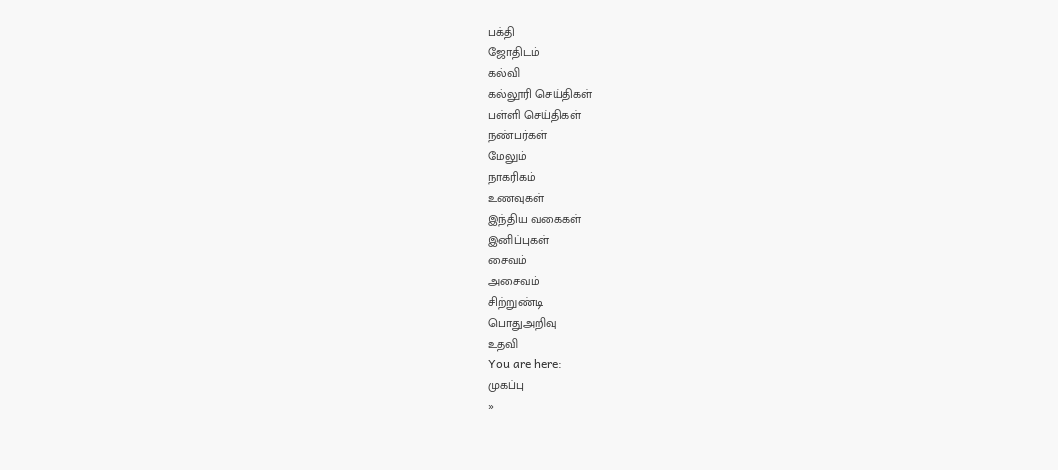பக்தி
ஜோதிடம்
கல்வி
கல்லூரி செய்திகள்
பள்ளி செய்திகள்
நண்பர்கள்
மேலும்
நாகரிகம்
உணவுகள்
இந்திய வகைகள்
இனிப்புகள்
சைவம்
அசைவம்
சிற்றுண்டி
பொதுஅறிவு
உதவி
You are here:
முகப்பு
»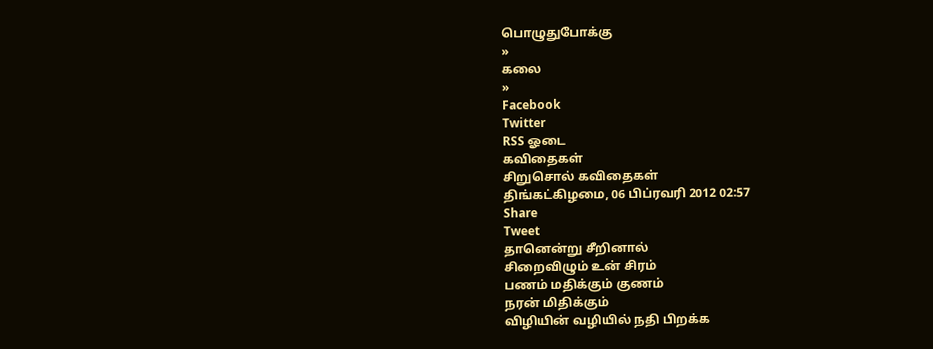பொழுதுபோக்கு
»
கலை
»
Facebook
Twitter
RSS ஓடை
கவிதைகள்
சிறுசொல் கவிதைகள்
திங்கட்கிழமை, 06 பிப்ரவரி 2012 02:57
Share
Tweet
தானென்று சீறினால்
சிறைவிழும் உன் சிரம்
பணம் மதிக்கும் குணம்
நரன் மிதிக்கும்
விழியின் வழியில் நதி பிறக்க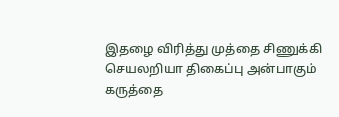இதழை விரித்து முத்தை சிணுக்கி
செயலறியா திகைப்பு அன்பாகும்
கருத்தை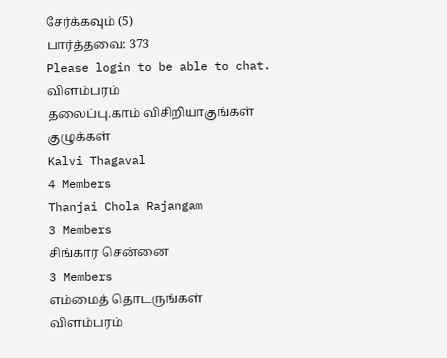சேர்க்கவும் (5)
பார்த்தவை: 373
Please login to be able to chat.
விளம்பரம்
தலைப்பு.காம் விசிறியாகுங்கள்
குழுக்கள்
Kalvi Thagaval
4 Members
Thanjai Chola Rajangam
3 Members
சிங்கார சென்னை
3 Members
எம்மைத் தொடருங்கள்
விளம்பரம்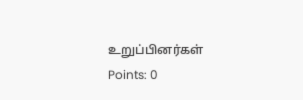உறுப்பினர்கள்
Points: 0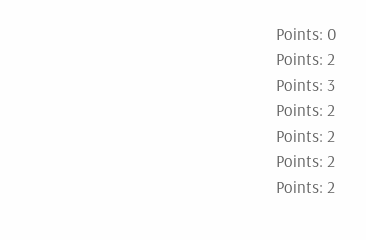Points: 0
Points: 2
Points: 3
Points: 2
Points: 2
Points: 2
Points: 2